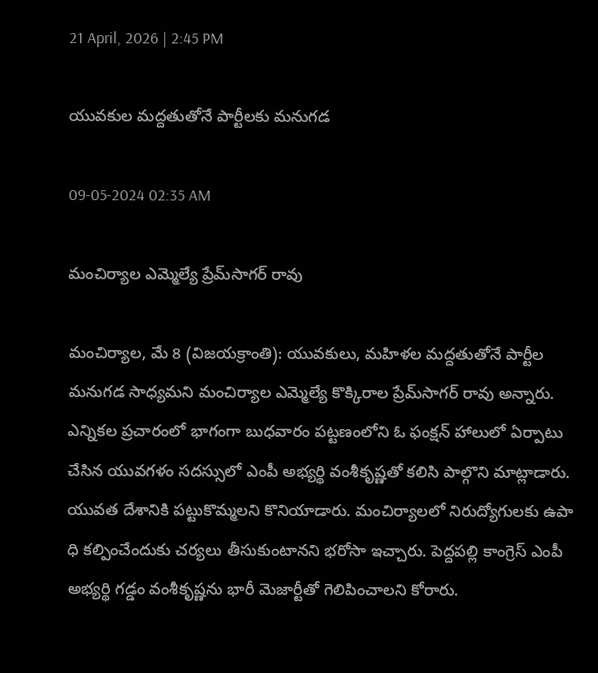21 April, 2026 | 2:45 PM

యువకుల మద్దతుతోనే పార్టీలకు మనుగడ

09-05-2024 02:35 AM

మంచిర్యాల ఎమ్మెల్యే ప్రేమ్‌సాగర్ రావు

మంచిర్యాల, మే 8 (విజయక్రాంతి): యువకులు, మహిళల మద్దతుతోనే పార్టీల మనుగడ సాధ్యమని మంచిర్యాల ఎమ్మెల్యే కొక్కిరాల ప్రేమ్‌సాగర్ రావు అన్నారు. ఎన్నికల ప్రచారంలో భాగంగా బుధవారం పట్టణంలోని ఓ ఫంక్షన్ హాలులో ఏర్పాటు చేసిన యువగళం సదస్సులో ఎంపీ అభ్యర్థి వంశీకృష్ణతో కలిసి పాల్గొని మాట్లాడారు. యువత దేశానికి పట్టుకొమ్మలని కొనియాడారు. మంచిర్యాలలో నిరుద్యోగులకు ఉపా ధి కల్పించేందుకు చర్యలు తీసుకుంటానని భరోసా ఇచ్చారు. పెద్దపల్లి కాంగ్రెస్ ఎంపీ అభ్యర్థి గడ్డం వంశీకృష్ణను భారీ మెజార్టీతో గెలిపించాలని కోరారు.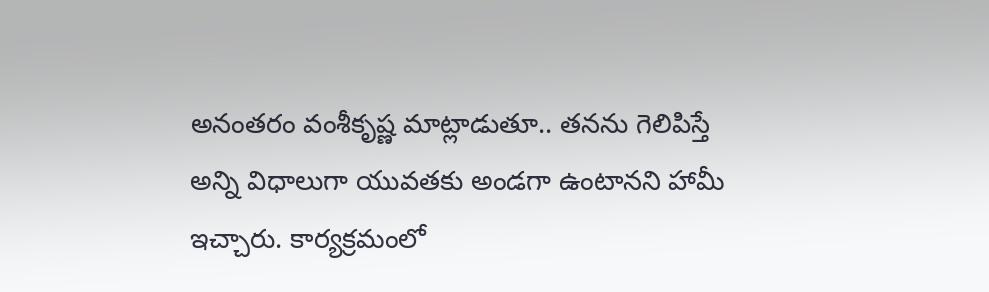అనంతరం వంశీకృష్ణ మాట్లాడుతూ.. తనను గెలిపిస్తే అన్ని విధాలుగా యువతకు అండగా ఉంటానని హామీ ఇచ్చారు. కార్యక్రమంలో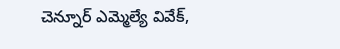చెన్నూర్ ఎమ్మెల్యే వివేక్,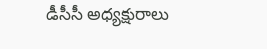డీసీసీ అధ్యక్షురాలు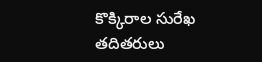కొక్కిరాల సురేఖ తదితరులు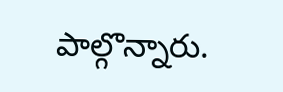పాల్గొన్నారు.